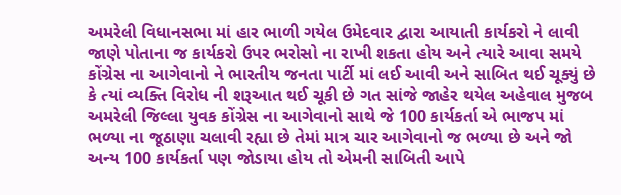અમરેલી વિધાનસભા માં હાર ભાળી ગયેલ ઉમેદવાર દ્વારા આયાતી કાર્યકરો ને લાવી જાણે પોતાના જ કાર્યકરો ઉપર ભરોસો ના રાખી શકતા હોય અને ત્યારે આવા સમયે કોંગ્રેસ ના આગેવાનો ને ભારતીય જનતા પાર્ટી માં લઈ આવી અને સાબિત થઈ ચૂક્યું છે કે ત્યાં વ્યક્તિ વિરોધ ની શરૂઆત થઈ ચૂકી છે ગત સાંજે જાહેર થયેલ અહેવાલ મુજબ અમરેલી જિલ્લા યુવક કોંગ્રેસ ના આગેવાનો સાથે જે 100 કાર્યકર્તા એ ભાજપ માં ભળ્યા ના જૂઠાણા ચલાવી રહ્યા છે તેમાં માત્ર ચાર આગેવાનો જ ભળ્યા છે અને જો અન્ય 100 કાર્યકર્તા પણ જોડાયા હોય તો એમની સાબિતી આપે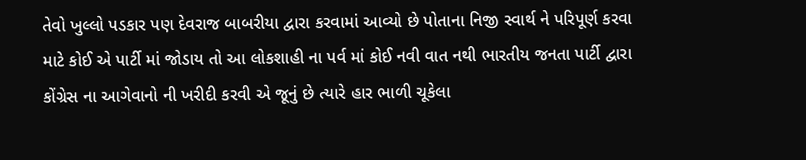તેવો ખુલ્લો પડકાર પણ દેવરાજ બાબરીયા દ્વારા કરવામાં આવ્યો છે પોતાના નિજી સ્વાર્થ ને પરિપૂર્ણ કરવા માટે કોઈ એ પાર્ટી માં જોડાય તો આ લોકશાહી ના પર્વ માં કોઈ નવી વાત નથી ભારતીય જનતા પાર્ટી દ્વારા કોંગ્રેસ ના આગેવાનો ની ખરીદી કરવી એ જૂનું છે ત્યારે હાર ભાળી ચૂકેલા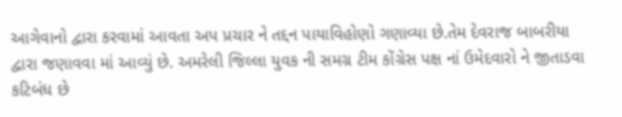આગેવાનો દ્વારા કરવામાં આવતા અપ પ્રચાર ને તદ્દન પાયાવિહોણો ગણાવ્યા છે.તેમ દેવરાજ બાબરીયા દ્વારા જણાવવા માં આવ્યું છે. અમરેલી જિલ્લા યુવક ની સમગ્ર ટીમ કોંગ્રેસ પક્ષ નાં ઉમેદવારો ને જીતાડવા કટિબંધ છે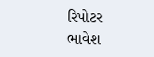રિપોટર ભાવેશ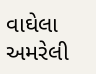વાઘેલા અમરેલી